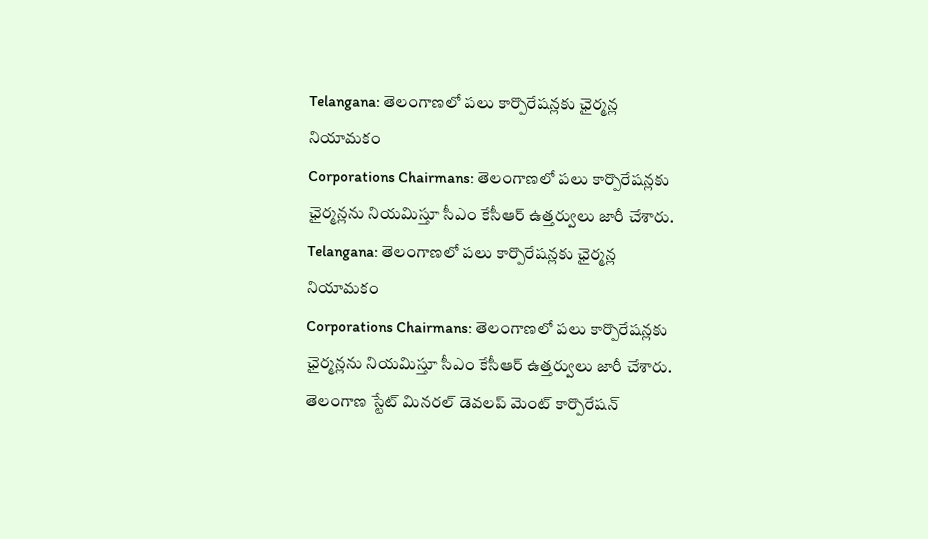Telangana: తెలంగాణలో పలు కార్పొరేషన్లకు ఛైర్మన్ల నియామకం
Corporations Chairmans: తెలంగాణలో పలు కార్పొరేషన్లకు ఛైర్మన్లను నియమిస్తూ సీఎం కేసీఆర్ ఉత్తర్వులు జారీ చేశారు.
Telangana: తెలంగాణలో పలు కార్పొరేషన్లకు ఛైర్మన్ల నియామకం
Corporations Chairmans: తెలంగాణలో పలు కార్పొరేషన్లకు ఛైర్మన్లను నియమిస్తూ సీఎం కేసీఆర్ ఉత్తర్వులు జారీ చేశారు. తెలంగాణ స్టేట్ మినరల్ డెవలప్ మెంట్ కార్పొరేషన్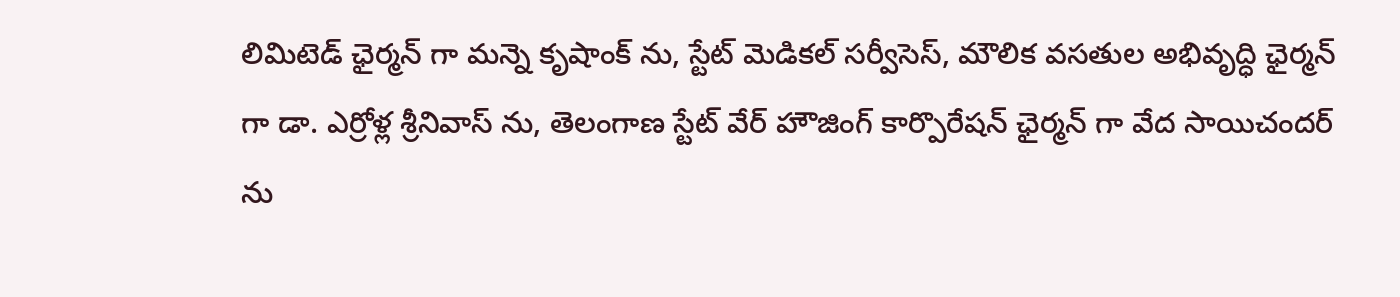లిమిటెడ్ ఛైర్మన్ గా మన్నె కృషాంక్ ను, స్టేట్ మెడికల్ సర్వీసెస్, మౌలిక వసతుల అభివృద్ధి ఛైర్మన్ గా డా. ఎర్రోళ్ల శ్రీనివాస్ ను, తెలంగాణ స్టేట్ వేర్ హౌజింగ్ కార్పొరేషన్ ఛైర్మన్ గా వేద సాయిచందర్ ను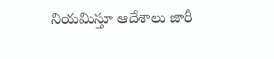నియమిస్తూ ఆదేశాలు జారీ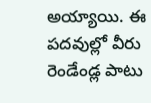అయ్యాయి. ఈ పదవుల్లో వీరు రెండేండ్ల పాటు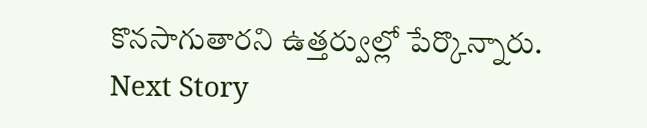కొనసాగుతారని ఉత్తర్వుల్లో పేర్కొన్నారు.
Next Story